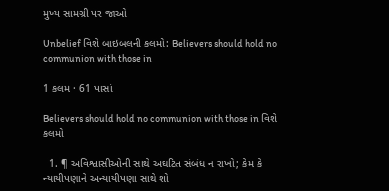મુખ્ય સામગ્રી પર જાઓ

Unbelief વિશે બાઇબલની કલમો: Believers should hold no communion with those in

1 કલમ · 61 પાસાં

Believers should hold no communion with those in વિશે કલમો

  1. ¶ અવિશ્વાસીઓની સાથે અઘટિત સંબંધ ન રાખો; કેમ કે ન્યાયીપણાને અન્યાયીપણા સાથે શો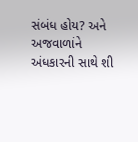સંબંધ હોય? અને અજવાળાંને અંધકારની સાથે શી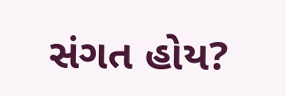સંગત હોય?